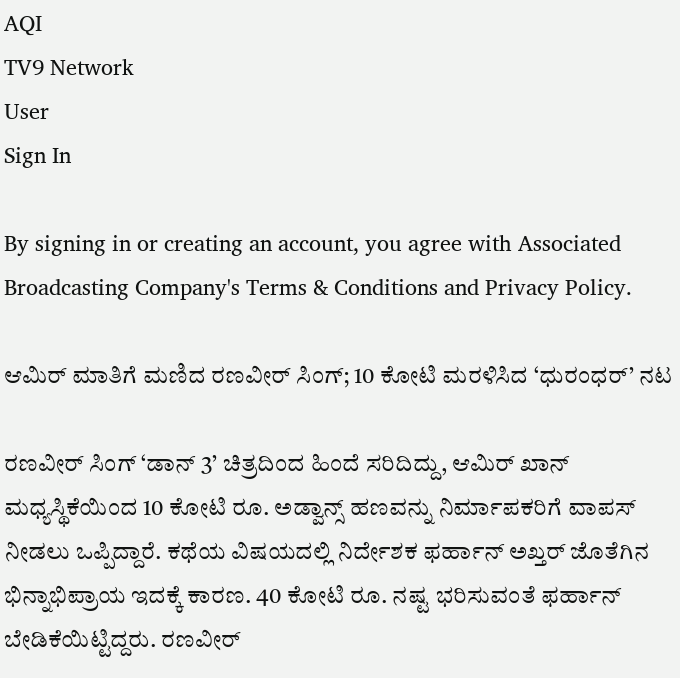AQI
TV9 Network
User
Sign In

By signing in or creating an account, you agree with Associated Broadcasting Company's Terms & Conditions and Privacy Policy.

ಆಮಿರ್ ಮಾತಿಗೆ ಮಣಿದ ರಣವೀರ್ ಸಿಂಗ್; 10 ಕೋಟಿ ಮರಳಿಸಿದ ‘ಧುರಂಧರ್’ ನಟ

ರಣವೀರ್ ಸಿಂಗ್ ‘ಡಾನ್ 3’ ಚಿತ್ರದಿಂದ ಹಿಂದೆ ಸರಿದಿದ್ದು, ಆಮಿರ್ ಖಾನ್ ಮಧ್ಯಸ್ಥಿಕೆಯಿಂದ 10 ಕೋಟಿ ರೂ. ಅಡ್ವಾನ್ಸ್ ಹಣವನ್ನು ನಿರ್ಮಾಪಕರಿಗೆ ವಾಪಸ್ ನೀಡಲು ಒಪ್ಪಿದ್ದಾರೆ. ಕಥೆಯ ವಿಷಯದಲ್ಲಿ ನಿರ್ದೇಶಕ ಫರ್ಹಾನ್ ಅಖ್ತರ್ ಜೊತೆಗಿನ ಭಿನ್ನಾಭಿಪ್ರಾಯ ಇದಕ್ಕೆ ಕಾರಣ. 40 ಕೋಟಿ ರೂ. ನಷ್ಟ ಭರಿಸುವಂತೆ ಫರ್ಹಾನ್ ಬೇಡಿಕೆಯಿಟ್ಟಿದ್ದರು. ರಣವೀರ್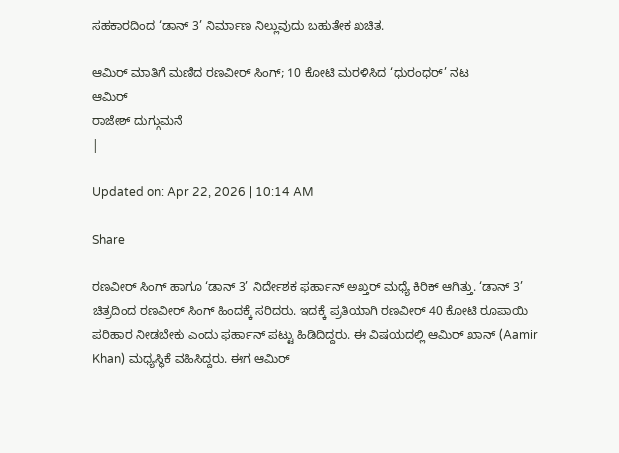ಸಹಕಾರದಿಂದ ‘ಡಾನ್ 3’ ನಿರ್ಮಾಣ ನಿಲ್ಲುವುದು ಬಹುತೇಕ ಖಚಿತ.

ಆಮಿರ್ ಮಾತಿಗೆ ಮಣಿದ ರಣವೀರ್ ಸಿಂಗ್; 10 ಕೋಟಿ ಮರಳಿಸಿದ ‘ಧುರಂಧರ್’ ನಟ
ಆಮಿರ್
ರಾಜೇಶ್ ದುಗ್ಗುಮನೆ
|

Updated on: Apr 22, 2026 | 10:14 AM

Share

ರಣವೀರ್ ಸಿಂಗ್ ಹಾಗೂ ‘ಡಾನ್ 3’ ನಿರ್ದೇಶಕ ಫರ್ಹಾನ್ ಅಖ್ತರ್ ಮಧ್ಯೆ ಕಿರಿಕ್ ಆಗಿತ್ತು. ‘ಡಾನ್ 3’ ಚಿತ್ರದಿಂದ ರಣವೀರ್ ಸಿಂಗ್ ಹಿಂದಕ್ಕೆ ಸರಿದರು. ಇದಕ್ಕೆ ಪ್ರತಿಯಾಗಿ ರಣವೀರ್ 40 ಕೋಟಿ ರೂಪಾಯಿ ಪರಿಹಾರ ನೀಡಬೇಕು ಎಂದು ಫರ್ಹಾನ್ ಪಟ್ಟು ಹಿಡಿದಿದ್ದರು. ಈ ವಿಷಯದಲ್ಲಿ ಆಮಿರ್ ಖಾನ್ (Aamir Khan) ಮಧ್ಯಸ್ಥಿಕೆ ವಹಿಸಿದ್ದರು. ಈಗ ಆಮಿರ್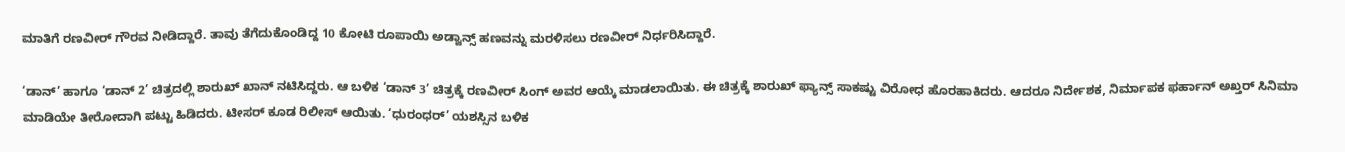ಮಾತಿಗೆ ರಣವೀರ್ ಗೌರವ ನೀಡಿದ್ದಾರೆ. ತಾವು ತೆಗೆದುಕೊಂಡಿದ್ದ 10 ಕೋಟಿ ರೂಪಾಯಿ ಅಡ್ವಾನ್ಸ್ ಹಣವನ್ನು ಮರಳಿಸಲು ರಣವೀರ್ ನಿರ್ಧರಿಸಿದ್ದಾರೆ.

‘ಡಾನ್’ ಹಾಗೂ ‘ಡಾನ್ 2’ ಚಿತ್ರದಲ್ಲಿ ಶಾರುಖ್ ಖಾನ್ ನಟಿಸಿದ್ದರು. ಆ ಬಳಿಕ ‘ಡಾನ್ 3’ ಚಿತ್ರಕ್ಕೆ ರಣವೀರ್ ಸಿಂಗ್ ಅವರ ಆಯ್ಕೆ ಮಾಡಲಾಯಿತು. ಈ ಚಿತ್ರಕ್ಕೆ ಶಾರುಖ್ ಫ್ಯಾನ್ಸ್ ಸಾಕಷ್ಟು ವಿರೋಧ ಹೊರಹಾಕಿದರು. ಆದರೂ ನಿರ್ದೇಶಕ, ನಿರ್ಮಾಪಕ ಫರ್ಹಾನ್ ಅಖ್ತರ್ ಸಿನಿಮಾ ಮಾಡಿಯೇ ತೀರೋದಾಗಿ ಪಟ್ಟು ಹಿಡಿದರು. ಟೀಸರ್ ಕೂಡ ರಿಲೀಸ್ ಆಯಿತು. ‘ಧುರಂಧರ್’ ಯಶಸ್ಸಿನ ಬಳಿಕ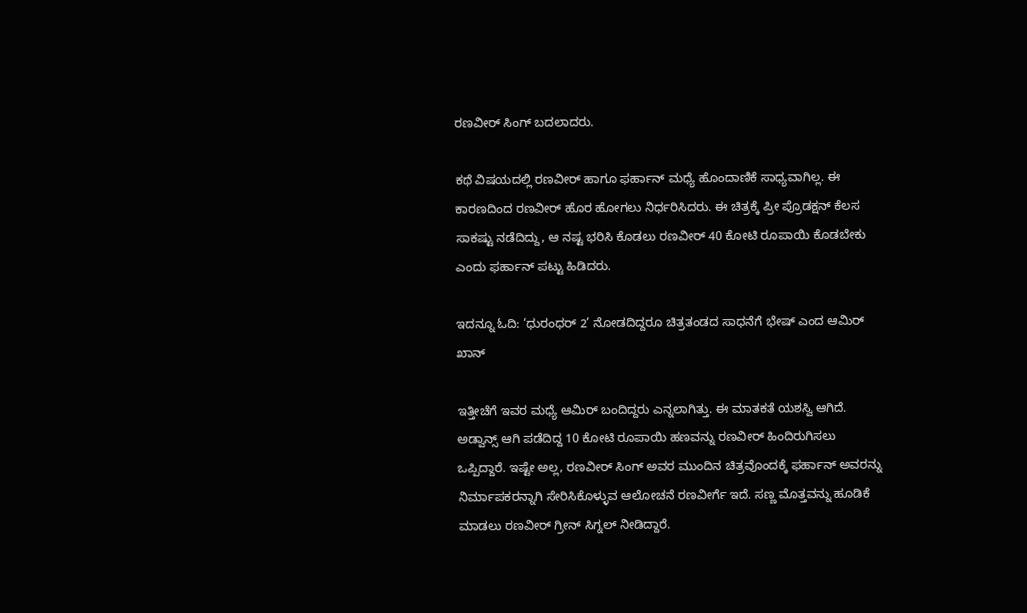ರಣವೀರ್ ಸಿಂಗ್ ಬದಲಾದರು.

ಕಥೆ ವಿಷಯದಲ್ಲಿ ರಣವೀರ್ ಹಾಗೂ ಫರ್ಹಾನ್ ಮಧ್ಯೆ ಹೊಂದಾಣಿಕೆ ಸಾಧ್ಯವಾಗಿಲ್ಲ. ಈ ಕಾರಣದಿಂದ ರಣವೀರ್ ಹೊರ ಹೋಗಲು ನಿರ್ಧರಿಸಿದರು. ಈ ಚಿತ್ರಕ್ಕೆ ಪ್ರೀ ಪ್ರೊಡಕ್ಷನ್ ಕೆಲಸ ಸಾಕಷ್ಟು ನಡೆದಿದ್ದು, ಆ ನಷ್ಟ ಭರಿಸಿ ಕೊಡಲು ರಣವೀರ್ 40 ಕೋಟಿ ರೂಪಾಯಿ ಕೊಡಬೇಕು ಎಂದು ಫರ್ಹಾನ್ ಪಟ್ಟು ಹಿಡಿದರು.

ಇದನ್ನೂ ಓದಿ: ‘ಧುರಂಧರ್ 2’ ನೋಡದಿದ್ದರೂ ಚಿತ್ರತಂಡದ ಸಾಧನೆಗೆ ಭೇಷ್ ಎಂದ ಆಮಿರ್ ಖಾನ್

ಇತ್ತೀಚೆಗೆ ಇವರ ಮಧ್ಯೆ ಆಮಿರ್ ಬಂದಿದ್ದರು ಎನ್ನಲಾಗಿತ್ತು. ಈ ಮಾತಕತೆ ಯಶಸ್ವಿ ಆಗಿದೆ. ಅಡ್ವಾನ್ಸ್ ಆಗಿ ಪಡೆದಿದ್ದ 10 ಕೋಟಿ ರೂಪಾಯಿ ಹಣವನ್ನು ರಣವೀರ್ ಹಿಂದಿರುಗಿಸಲು ಒಪ್ಪಿದ್ದಾರೆ. ಇಷ್ಟೇ ಅಲ್ಲ, ರಣವೀರ್ ಸಿಂಗ್ ಅವರ ಮುಂದಿನ ಚಿತ್ರವೊಂದಕ್ಕೆ ಫರ್ಹಾನ್ ಅವರನ್ನು ನಿರ್ಮಾಪಕರನ್ನಾಗಿ ಸೇರಿಸಿಕೊಳ್ಳುವ ಆಲೋಚನೆ ರಣವೀರ್ಗೆ ಇದೆ. ಸಣ್ಣ ಮೊತ್ತವನ್ನು ಹೂಡಿಕೆ ಮಾಡಲು ರಣವೀರ್ ಗ್ರೀನ್ ಸಿಗ್ನಲ್ ನೀಡಿದ್ದಾರೆ.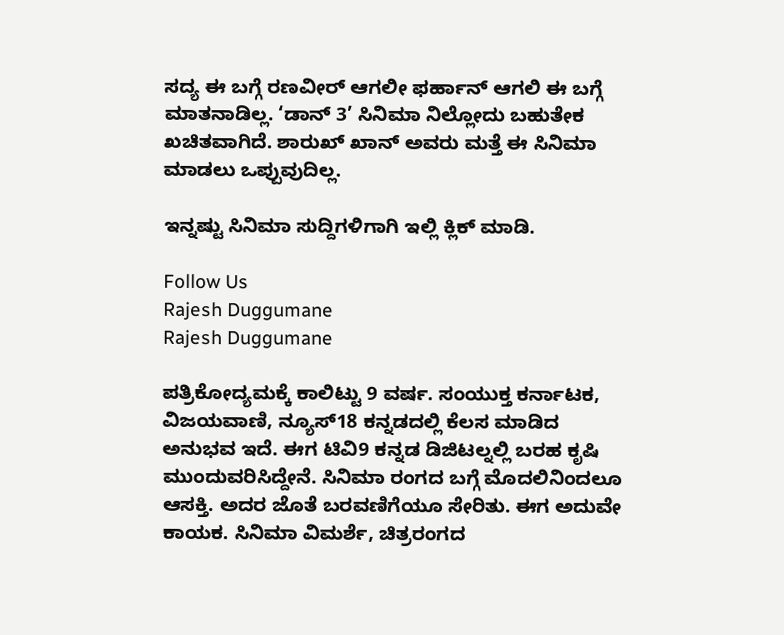ಸದ್ಯ ಈ ಬಗ್ಗೆ ರಣವೀರ್ ಆಗಲೀ ಫರ್ಹಾನ್ ಆಗಲಿ ಈ ಬಗ್ಗೆ ಮಾತನಾಡಿಲ್ಲ. ‘ಡಾನ್ 3’ ಸಿನಿಮಾ ನಿಲ್ಲೋದು ಬಹುತೇಕ ಖಚಿತವಾಗಿದೆ. ಶಾರುಖ್ ಖಾನ್ ಅವರು ಮತ್ತೆ ಈ ಸಿನಿಮಾ ಮಾಡಲು ಒಪ್ಪುವುದಿಲ್ಲ.

ಇನ್ನಷ್ಟು ಸಿನಿಮಾ ಸುದ್ದಿಗಳಿಗಾಗಿ ಇಲ್ಲಿ ಕ್ಲಿಕ್ ಮಾಡಿ.

Follow Us
Rajesh Duggumane
Rajesh Duggumane

ಪತ್ರಿಕೋದ್ಯಮಕ್ಕೆ ಕಾಲಿಟ್ಟು 9 ವರ್ಷ. ಸಂಯುಕ್ತ ಕರ್ನಾಟಕ, ವಿಜಯವಾಣಿ, ನ್ಯೂಸ್18 ಕನ್ನಡದಲ್ಲಿ ಕೆಲಸ ಮಾಡಿದ ಅನುಭವ ಇದೆ. ಈಗ ಟಿವಿ9 ಕನ್ನಡ ಡಿಜಿಟಲ್ನಲ್ಲಿ ಬರಹ ಕೃಷಿ ಮುಂದುವರಿಸಿದ್ದೇನೆ. ಸಿನಿಮಾ ರಂಗದ ಬಗ್ಗೆ ಮೊದಲಿನಿಂದಲೂ ಆಸಕ್ತಿ. ಅದರ ಜೊತೆ ಬರವಣಿಗೆಯೂ ಸೇರಿತು. ಈಗ ಅದುವೇ ಕಾಯಕ. ಸಿನಿಮಾ ವಿಮರ್ಶೆ, ಚಿತ್ರರಂಗದ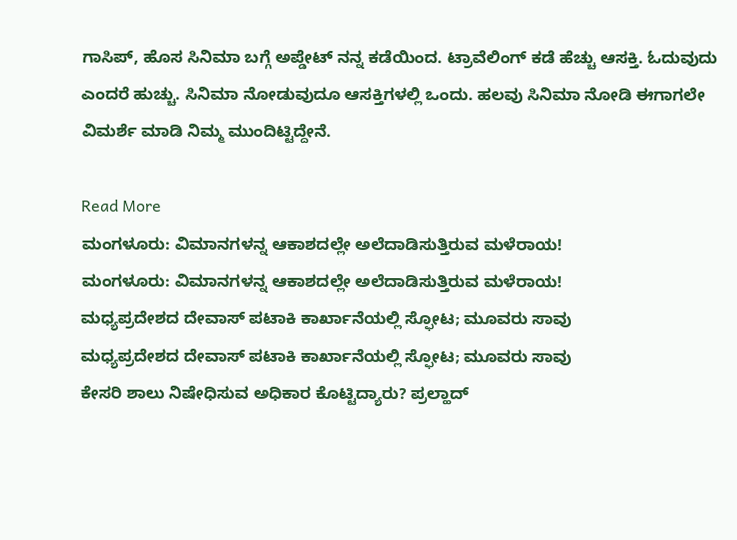ಗಾಸಿಪ್, ಹೊಸ ಸಿನಿಮಾ ಬಗ್ಗೆ ಅಪ್ಡೇಟ್ ನನ್ನ ಕಡೆಯಿಂದ. ಟ್ರಾವೆಲಿಂಗ್ ಕಡೆ ಹೆಚ್ಚು ಆಸಕ್ತಿ. ಓದುವುದು ಎಂದರೆ ಹುಚ್ಚು. ಸಿನಿಮಾ ನೋಡುವುದೂ ಆಸಕ್ತಿಗಳಲ್ಲಿ ಒಂದು. ಹಲವು ಸಿನಿಮಾ ನೋಡಿ ಈಗಾಗಲೇ ವಿಮರ್ಶೆ ಮಾಡಿ ನಿಮ್ಮ ಮುಂದಿಟ್ಟಿದ್ದೇನೆ.

Read More
ಮಂಗಳೂರು: ವಿಮಾನಗಳನ್ನ ಆಕಾಶದಲ್ಲೇ ಅಲೆದಾಡಿಸುತ್ತಿರುವ ಮಳೆರಾಯ!
ಮಂಗಳೂರು: ವಿಮಾನಗಳನ್ನ ಆಕಾಶದಲ್ಲೇ ಅಲೆದಾಡಿಸುತ್ತಿರುವ ಮಳೆರಾಯ!
ಮಧ್ಯಪ್ರದೇಶದ ದೇವಾಸ್ ಪಟಾಕಿ ಕಾರ್ಖಾನೆಯಲ್ಲಿ ಸ್ಫೋಟ; ಮೂವರು ಸಾವು
ಮಧ್ಯಪ್ರದೇಶದ ದೇವಾಸ್ ಪಟಾಕಿ ಕಾರ್ಖಾನೆಯಲ್ಲಿ ಸ್ಫೋಟ; ಮೂವರು ಸಾವು
ಕೇಸರಿ ಶಾಲು ನಿಷೇಧಿಸುವ ಅಧಿಕಾರ ಕೊಟ್ಟಿದ್ಯಾರು? ಪ್ರಲ್ಹಾದ್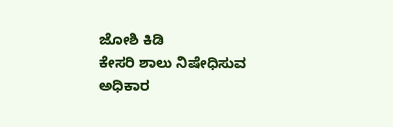ಜೋಶಿ ಕಿಡಿ
ಕೇಸರಿ ಶಾಲು ನಿಷೇಧಿಸುವ ಅಧಿಕಾರ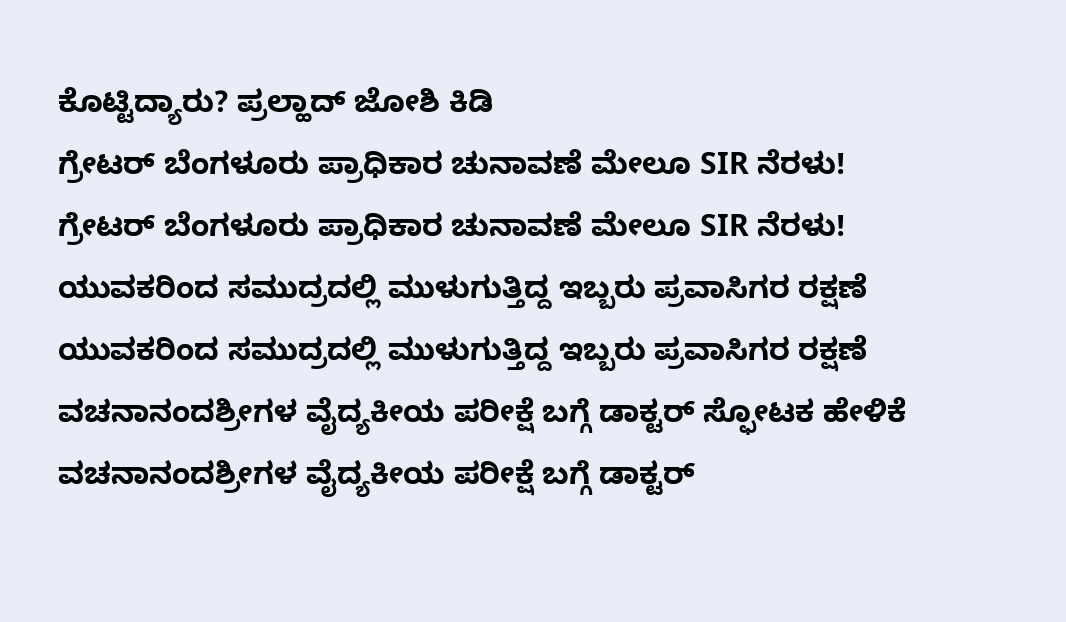ಕೊಟ್ಟಿದ್ಯಾರು? ಪ್ರಲ್ಹಾದ್ ಜೋಶಿ ಕಿಡಿ
ಗ್ರೇಟರ್ ಬೆಂಗಳೂರು ಪ್ರಾಧಿಕಾರ ಚುನಾವಣೆ ಮೇಲೂ SIR ನೆರಳು!
ಗ್ರೇಟರ್ ಬೆಂಗಳೂರು ಪ್ರಾಧಿಕಾರ ಚುನಾವಣೆ ಮೇಲೂ SIR ನೆರಳು!
ಯುವಕರಿಂದ ಸಮುದ್ರದಲ್ಲಿ ಮುಳುಗುತ್ತಿದ್ದ ಇಬ್ಬರು ಪ್ರವಾಸಿಗರ ರಕ್ಷಣೆ
ಯುವಕರಿಂದ ಸಮುದ್ರದಲ್ಲಿ ಮುಳುಗುತ್ತಿದ್ದ ಇಬ್ಬರು ಪ್ರವಾಸಿಗರ ರಕ್ಷಣೆ
ವಚನಾನಂದಶ್ರೀಗಳ ವೈದ್ಯಕೀಯ ಪರೀಕ್ಷೆ ಬಗ್ಗೆ ಡಾಕ್ಟರ್ ಸ್ಫೋಟಕ ಹೇಳಿಕೆ
ವಚನಾನಂದಶ್ರೀಗಳ ವೈದ್ಯಕೀಯ ಪರೀಕ್ಷೆ ಬಗ್ಗೆ ಡಾಕ್ಟರ್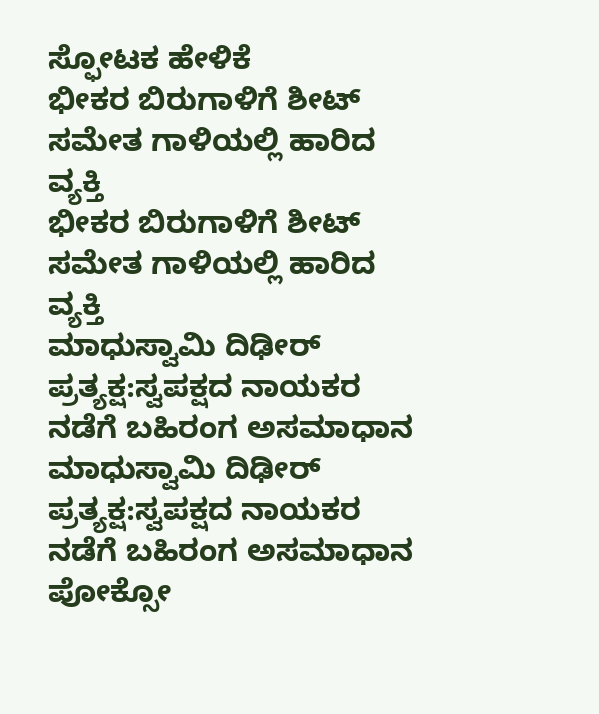ಸ್ಫೋಟಕ ಹೇಳಿಕೆ
ಭೀಕರ ಬಿರುಗಾಳಿಗೆ ಶೀಟ್ ಸಮೇತ ಗಾಳಿಯಲ್ಲಿ ಹಾರಿದ ವ್ಯಕ್ತಿ
ಭೀಕರ ಬಿರುಗಾಳಿಗೆ ಶೀಟ್ ಸಮೇತ ಗಾಳಿಯಲ್ಲಿ ಹಾರಿದ ವ್ಯಕ್ತಿ
ಮಾಧುಸ್ವಾಮಿ ದಿಢೀರ್ ಪ್ರತ್ಯಕ್ಷ:ಸ್ವಪಕ್ಷದ ನಾಯಕರ ನಡೆಗೆ ಬಹಿರಂಗ ಅಸಮಾಧಾನ
ಮಾಧುಸ್ವಾಮಿ ದಿಢೀರ್ ಪ್ರತ್ಯಕ್ಷ:ಸ್ವಪಕ್ಷದ ನಾಯಕರ ನಡೆಗೆ ಬಹಿರಂಗ ಅಸಮಾಧಾನ
ಪೋಕ್ಸೋ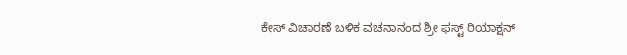ಕೇಸ್ ವಿಚಾರಣೆ ಬಳಿಕ ವಚನಾನಂದ ಶ್ರೀ ಫಸ್ಟ್ ರಿಯಾಕ್ಷನ್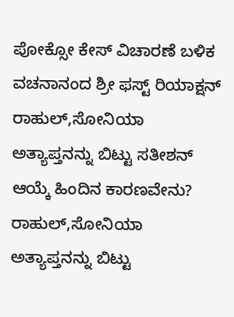ಪೋಕ್ಸೋ ಕೇಸ್ ವಿಚಾರಣೆ ಬಳಿಕ ವಚನಾನಂದ ಶ್ರೀ ಫಸ್ಟ್ ರಿಯಾಕ್ಷನ್
ರಾಹುಲ್,ಸೋನಿಯಾ ಅತ್ಯಾಪ್ತನನ್ನು ಬಿಟ್ಟು ಸತೀಶನ್ ಆಯ್ಕೆ ಹಿಂದಿನ ಕಾರಣವೇನು?
ರಾಹುಲ್,ಸೋನಿಯಾ ಅತ್ಯಾಪ್ತನನ್ನು ಬಿಟ್ಟು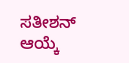ಸತೀಶನ್ ಆಯ್ಕೆ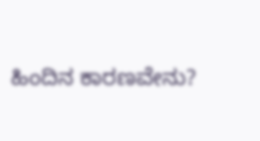ಹಿಂದಿನ ಕಾರಣವೇನು?